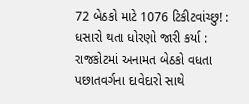72 બેઠકો માટે 1076 ટિકીટવાંચ્છુ! : ધસારો થતા ધોરણો જારી કર્યા : રાજકોટમાં અનામત બેઠકો વધતા પછાતવર્ગના દાવેદારો સાથે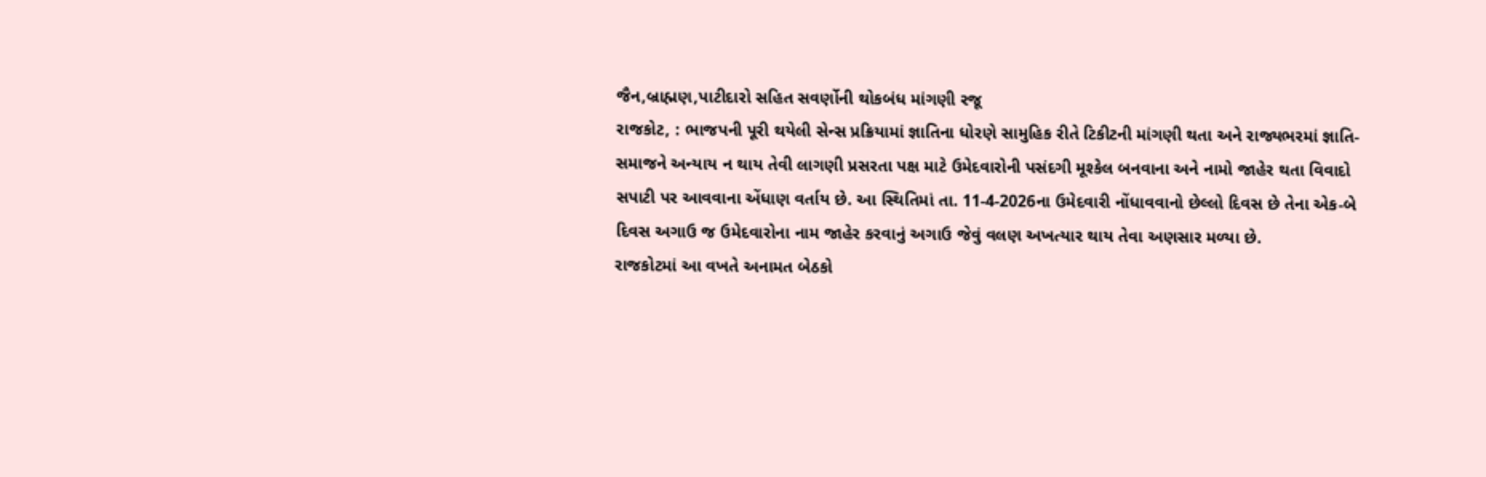જૈન,બ્રાહ્મણ,પાટીદારો સહિત સવર્ણોની થોકબંધ માંગણી રજૂ
રાજકોટ, : ભાજપની પૂરી થયેલી સેન્સ પ્રક્રિયામાં જ્ઞાતિના ધોરણે સામુહિક રીતે ટિકીટની માંગણી થતા અને રાજ્યભરમાં જ્ઞાતિ-સમાજને અન્યાય ન થાય તેવી લાગણી પ્રસરતા પક્ષ માટે ઉમેદવારોની પસંદગી મૂશ્કેલ બનવાના અને નામો જાહેર થતા વિવાદો સપાટી પર આવવાના એંધાણ વર્તાય છે. આ સ્થિતિમાં તા. 11-4-2026ના ઉમેદવારી નોંધાવવાનો છેલ્લો દિવસ છે તેના એક-બે દિવસ અગાઉ જ ઉમેદવારોના નામ જાહેર કરવાનું અગાઉ જેવું વલણ અખત્યાર થાય તેવા અણસાર મળ્યા છે.
રાજકોટમાં આ વખતે અનામત બેઠકો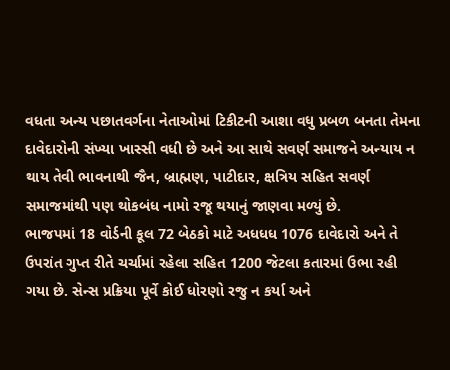વધતા અન્ય પછાતવર્ગના નેતાઓમાં ટિકીટની આશા વધુ પ્રબળ બનતા તેમના દાવેદારોની સંખ્યા ખાસ્સી વધી છે અને આ સાથે સવર્ણ સમાજને અન્યાય ન થાય તેવી ભાવનાથી જૈન, બ્રાહ્મણ, પાટીદાર, ક્ષત્રિય સહિત સવર્ણ સમાજમાંથી પણ થોકબંધ નામો રજૂ થયાનું જાણવા મળ્યું છે.
ભાજપમાં 18 વોર્ડની કૂલ 72 બેઠકો માટે અધધધ 1076 દાવેદારો અને તે ઉપરાંત ગુપ્ત રીતે ચર્ચામાં રહેલા સહિત 1200 જેટલા કતારમાં ઉભા રહી ગયા છે. સેન્સ પ્રક્રિયા પૂર્વે કોઈ ધોરણો રજુ ન કર્યા અને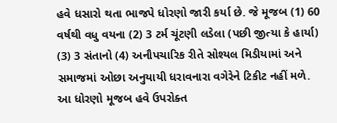હવે ધસારો થતા ભાજપે ધોરણો જારી કર્યા છે. જે મૂજબ (1) 60 વર્ષથી વધુ વયના (2) 3 ટર્મ ચૂંટણી લડેલા (પછી જીત્યા કે હાર્યા) (3) 3 સંતાનો (4) અનૌપચારિક રીતે સોશ્યલ મિડીયામાં અને સમાજમાં ઓછા અનુયાયી ધરાવનારા વગેરેને ટિકીટ નહીં મળે. આ ધોરણો મૂજબ હવે ઉપરોક્ત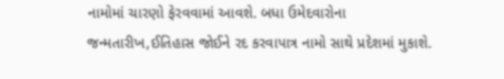નામોમાં ચારણો ફેરવવામાં આવશે. બધા ઉમેદવારોના જન્મતારીખ,ઈતિહાસ જોઈને રદ કરવાપાત્ર નામો સાથે પ્રદેશમાં મુકાશે.